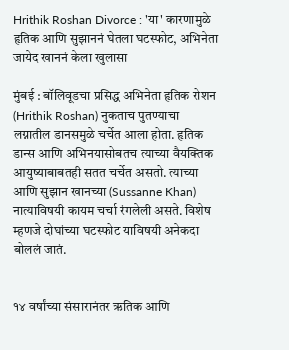Hrithik Roshan Divorce : 'या' कारणामुळे हृतिक आणि सुझाननं घेतला घटस्फोट, अभिनेता जायेद खाननं केला खुलासा

मुंबई : बॉलिवूडचा प्रसिद्ध अभिनेता हृतिक रोशन (Hrithik Roshan) नुकताच पुतण्याचा लग्नातील डानसमुळे चर्चेत आला होता. हृतिक डान्स आणि अभिनयासोबतच त्याच्या वैयक्तिक आयुष्याबाबतही सतत चर्चेत असतो. त्याच्या आणि सुझान खानच्या (Sussanne Khan) नात्याविषयी कायम चर्चा रंगलेली असते. विशेष म्हणजे दोघांच्या घटस्फोट याविषयी अनेकदा बोललं जातं.


१४ वर्षांच्या संसारानंतर ऋतिक आणि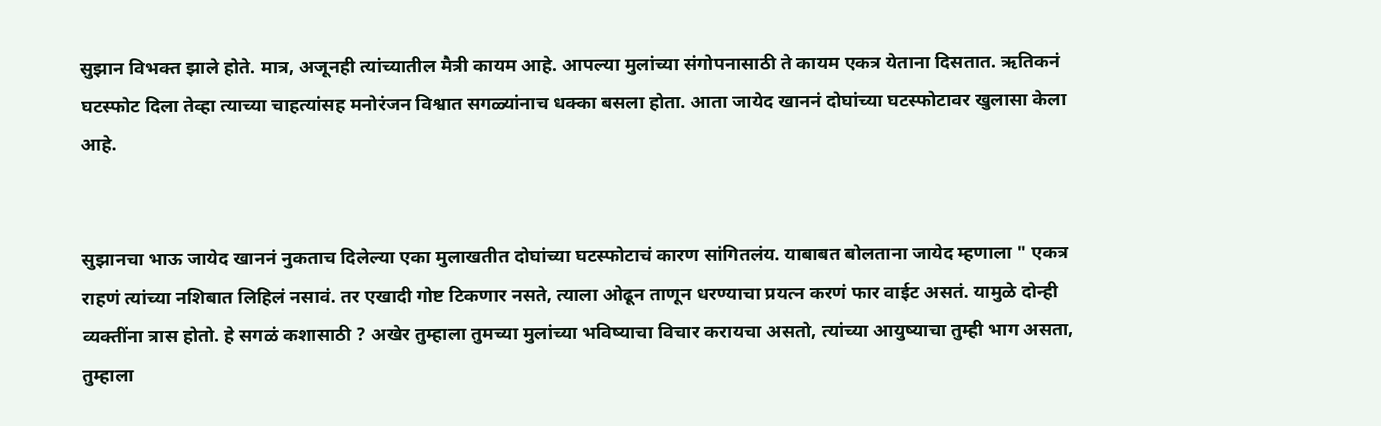सुझान विभक्त झाले होते. मात्र, अजूनही त्यांच्यातील मैत्री कायम आहे. आपल्या मुलांच्या संगोपनासाठी ते कायम एकत्र येताना दिसतात. ऋतिकनं घटस्फोट दिला तेव्हा त्याच्या चाहत्यांसह मनोरंजन विश्वात सगळ्यांनाच धक्का बसला होता. आता जायेद खाननं दोघांच्या घटस्फोटावर खुलासा केला आहे.


सुझानचा भाऊ जायेद खाननं नुकताच दिलेल्या एका मुलाखतीत दोघांच्या घटस्फोटाचं कारण सांगितलंय. याबाबत बोलताना जायेद म्हणाला " एकत्र राहणं त्यांच्या नशिबात लिहिलं नसावं. तर एखादी गोष्ट टिकणार नसते, त्याला ओढून ताणून धरण्याचा प्रयत्न करणं फार वाईट असतं. यामुळे दोन्ही व्यक्तींना त्रास होतो. हे सगळं कशासाठी ? अखेर तुम्हाला तुमच्या मुलांच्या भविष्याचा विचार करायचा असतो, त्यांच्या आयुष्याचा तुम्ही भाग असता, तुम्हाला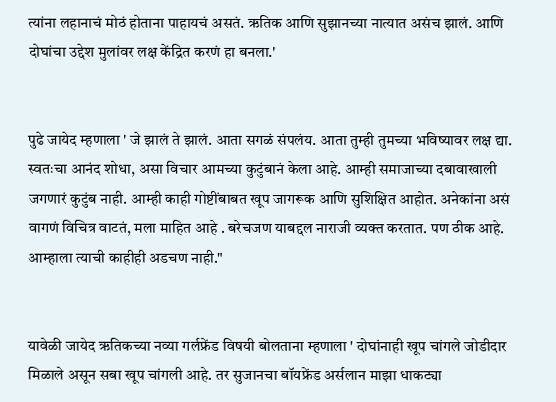त्यांना लहानाचं मोठं होताना पाहायचं असतं. ऋतिक आणि सुझानच्या नात्यात असंच झालं. आणि दोघांचा उद्देश मुलांवर लक्ष केंद्रित करणं हा बनला.'


पुढे जायेद म्हणाला ' जे झालं ते झालं. आता सगळं संपलंय. आता तुम्ही तुमच्या भविष्यावर लक्ष द्या. स्वतःचा आनंद शोधा, असा विचार आमच्या कुटुंबानं केला आहे. आम्ही समाजाच्या दबावाखाली जगणारं कुटुंब नाही. आम्ही काही गोष्टींबाबत खूप जागरूक आणि सुशिक्षित आहोत. अनेकांना असं वागणं विचित्र वाटतं, मला माहित आहे . बरेचजण याबद्दल नाराजी व्यक्त करतात. पण ठीक आहे. आम्हाला त्याची काहीही अडचण नाही."


यावेळी जायेद ऋतिकच्या नव्या गर्लफ्रेंड विषयी बोलताना म्हणाला ' दोघांनाही खूप चांगले जोडीदार मिळाले असून सबा खूप चांगली आहे. तर सुजानचा बॉयफ्रेंड अर्सलान माझा धाकट्या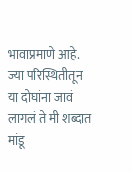भावाप्रमाणे आहे. ज्या परिस्थितीतून या दोघांना जावं लागलं ते मी शब्दात मांडू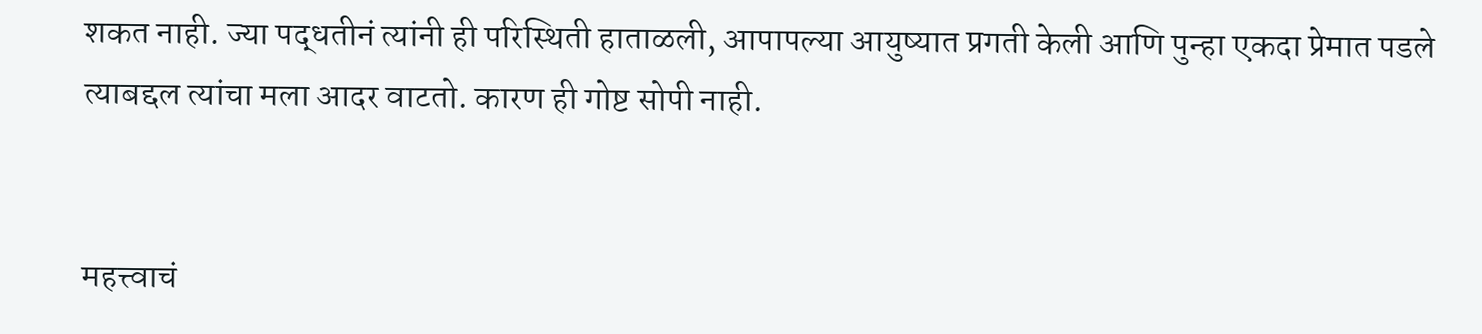शकत नाही. ज्या पद्धतीनं त्यांनी ही परिस्थिती हाताळली, आपापल्या आयुष्यात प्रगती केली आणि पुन्हा एकदा प्रेमात पडले त्याबद्दल त्यांचा मला आदर वाटतो. कारण ही गोष्ट सोपी नाही.


महत्त्वाचं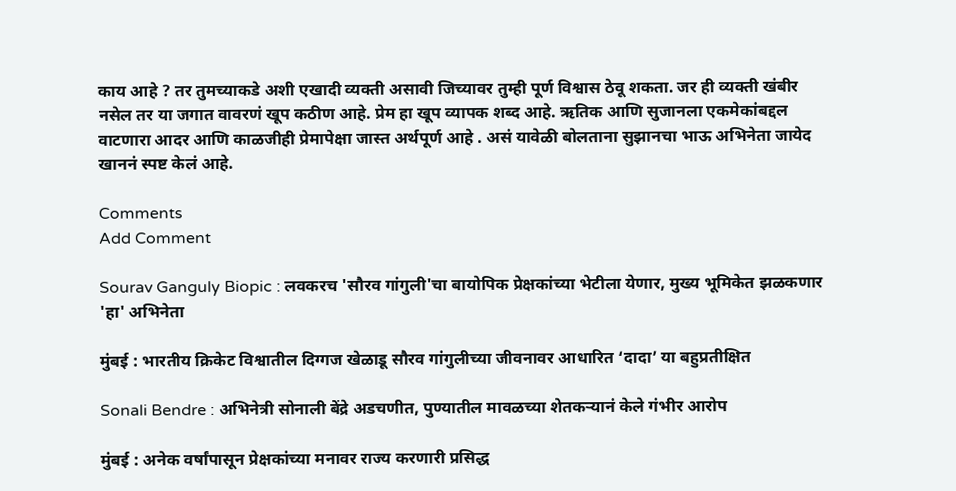काय आहे ? तर तुमच्याकडे अशी एखादी व्यक्ती असावी जिच्यावर तुम्ही पूर्ण विश्वास ठेवू शकता. जर ही व्यक्ती खंबीर नसेल तर या जगात वावरणं खूप कठीण आहे. प्रेम हा खूप व्यापक शब्द आहे. ऋतिक आणि सुजानला एकमेकांबद्दल वाटणारा आदर आणि काळजीही प्रेमापेक्षा जास्त अर्थपूर्ण आहे . असं यावेळी बोलताना सुझानचा भाऊ अभिनेता जायेद खाननं स्पष्ट केलं आहे.

Comments
Add Comment

Sourav Ganguly Biopic : लवकरच 'सौरव गांगुली'चा बायोपिक प्रेक्षकांच्या भेटीला येणार, मुख्य भूमिकेत झळकणार 'हा' अभिनेता

मुंबई : भारतीय क्रिकेट विश्वातील दिग्गज खेळाडू सौरव गांगुलीच्या जीवनावर आधारित ‘दादा’ या बहुप्रतीक्षित

Sonali Bendre : अभिनेत्री सोनाली बेंद्रे अडचणीत, पुण्यातील मावळच्या शेतकऱ्यानं केले गंभीर आरोप

मुंबई : अनेक वर्षांपासून प्रेक्षकांच्या मनावर राज्य करणारी प्रसिद्ध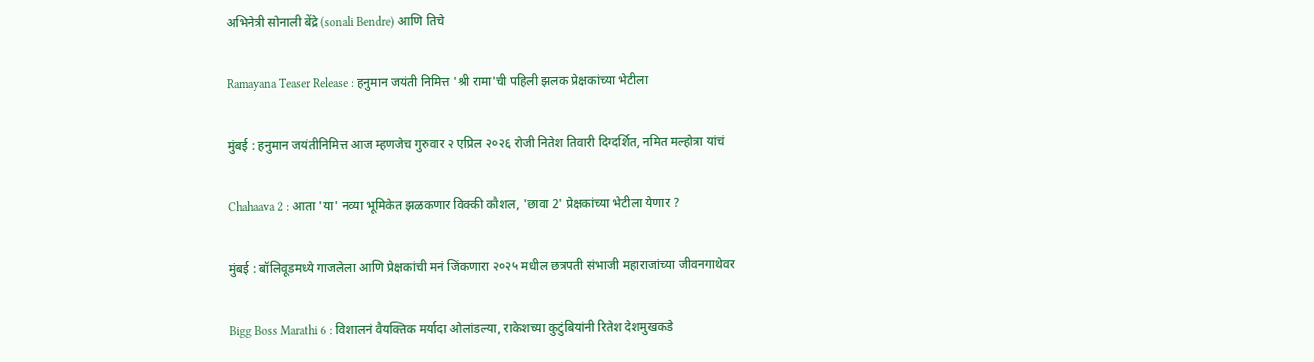अभिनेत्री सोनाली बेंद्रे (sonali Bendre) आणि तिचे

Ramayana Teaser Release : हनुमान जयंती निमित्त 'श्री रामा'ची पहिली झलक प्रेक्षकांच्या भेटीला

मुंबई : हनुमान जयंतीनिमित्त आज म्हणजेच गुरुवार २ एप्रिल २०२६ रोजी नितेश तिवारी दिग्दर्शित, नमित मल्होत्रा यांचं

Chahaava 2 : आता 'या' नव्या भूमिकेत झळकणार विक्की कौशल, 'छावा 2' प्रेक्षकांच्या भेटीला येणार ?

मुंबई : बॉलिवूडमध्ये गाजलेला आणि प्रेक्षकांची मनं जिंकणारा २०२५ मधील छत्रपती संभाजी महाराजांच्या जीवनगाथेवर

Bigg Boss Marathi 6 : विशालनं वैयक्तिक मर्यादा ओलांडल्या, राकेशच्या कुटुंबियांनी रितेश देशमुखकडे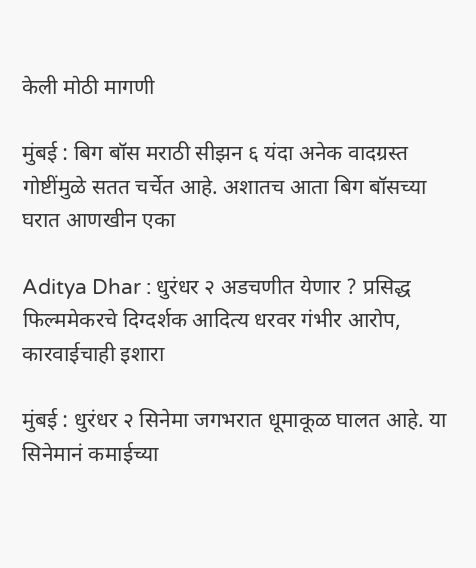केली मोठी मागणी

मुंबई : बिग बॉस मराठी सीझन ६ यंदा अनेक वादग्रस्त गोष्टींमुळे सतत चर्चेत आहे. अशातच आता बिग बॉसच्या घरात आणखीन एका

Aditya Dhar : धुरंधर २ अडचणीत येणार ? प्रसिद्ध फिल्ममेकरचे दिग्दर्शक आदित्य धरवर गंभीर आरोप, कारवाईचाही इशारा

मुंबई : धुरंधर २ सिनेमा जगभरात धूमाकूळ घालत आहे. या सिनेमानं कमाईच्या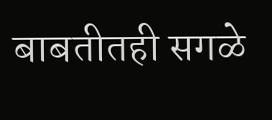बाबतीतही सगळे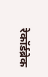रेकॉर्डब्रेक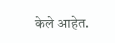केले आहेत.